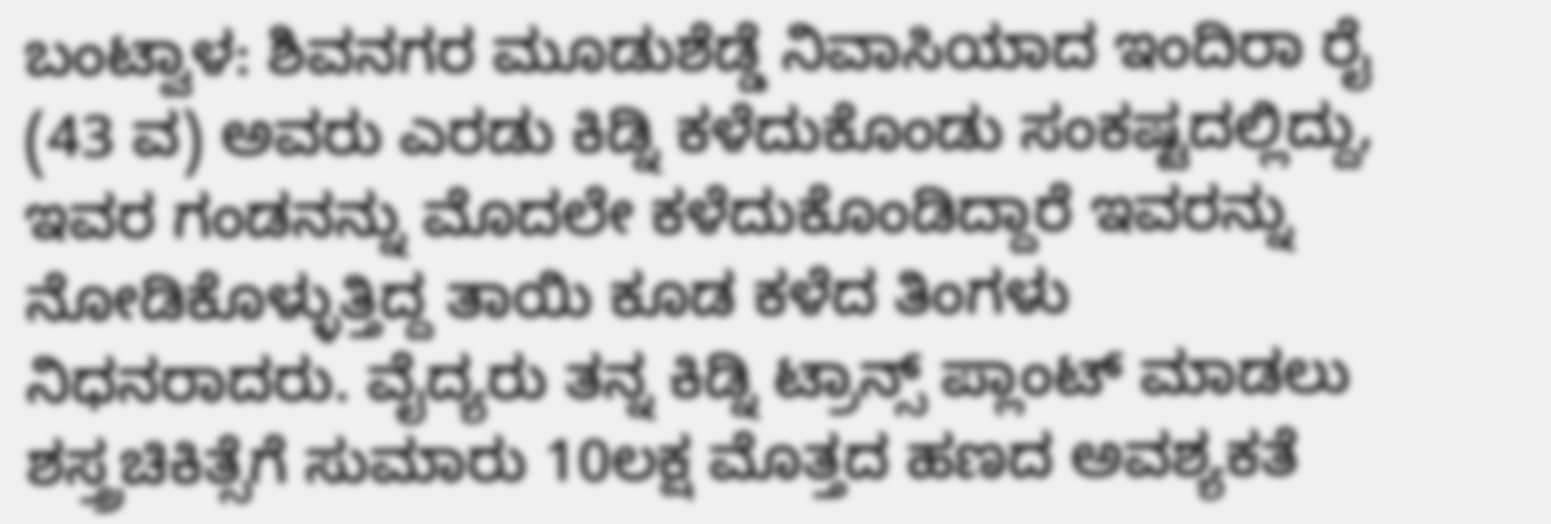ಬಂಟ್ವಾಳ: ಶಿವನಗರ ಮೂಡುಶೆಡ್ಡೆ ನಿವಾಸಿಯಾದ ಇಂದಿರಾ ರೈ (43 ವ) ಅವರು ಎರಡು ಕಿಡ್ನಿ ಕಳೆದುಕೊಂಡು ಸಂಕಷ್ಟದಲ್ಲಿದ್ದು, ಇವರ ಗಂಡನನ್ನು ಮೊದಲೇ ಕಳೆದುಕೊಂಡಿದ್ದಾರೆ ಇವರನ್ನು ನೋಡಿಕೊಳ್ಳುತ್ತಿದ್ದ ತಾಯಿ ಕೂಡ ಕಳೆದ ತಿಂಗಳು ನಿಧನರಾದರು. ವೈದ್ಯರು ತನ್ನ ಕಿಡ್ನಿ ಟ್ರಾನ್ಸ್ ಪ್ಲಾಂಟ್ ಮಾಡಲು ಶಸ್ತ್ರಚಿಕಿತ್ಸೆಗೆ ಸುಮಾರು 10ಲಕ್ಷ ಮೊತ್ತದ ಹಣದ ಅವಶ್ಯಕತೆ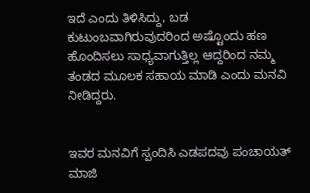ಇದೆ ಎಂದು ತಿಳಿಸಿದ್ದು, ಬಡ ಕುಟುಂಬವಾಗಿರುವುದರಿಂದ ಅಷ್ಟೊಂದು ಹಣ ಹೊಂದಿಸಲು ಸಾಧ್ಯವಾಗುತ್ತಿಲ್ಲ ಆದ್ದರಿಂದ ನಮ್ಮ ತಂಡದ ಮೂಲಕ ಸಹಾಯ ಮಾಡಿ ಎಂದು ಮನವಿ ನೀಡಿದ್ದರು.


ಇವರ ಮನವಿಗೆ ಸ್ಪಂದಿಸಿ ಎಡಪದವು ಪಂಚಾಯತ್ ಮಾಜಿ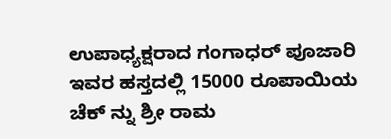ಉಪಾಧ್ಯಕ್ಷರಾದ ಗಂಗಾಧರ್ ಪೂಜಾರಿ ಇವರ ಹಸ್ತದಲ್ಲಿ 15000 ರೂಪಾಯಿಯ ಚೆಕ್ ನ್ನು ಶ್ರೀ ರಾಮ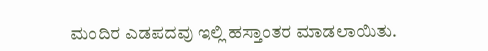ಮಂದಿರ ಎಡಪದವು ಇಲ್ಲಿ ಹಸ್ತಾಂತರ ಮಾಡಲಾಯಿತು.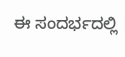ಈ ಸಂದರ್ಭದಲ್ಲಿ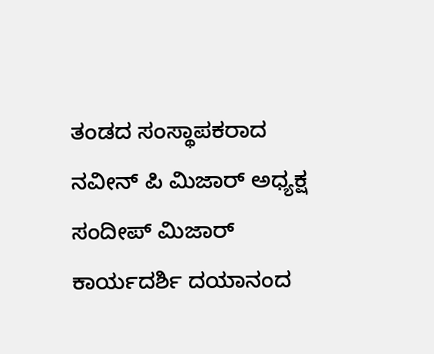ತಂಡದ ಸಂಸ್ಥಾಪಕರಾದ ನವೀನ್ ಪಿ ಮಿಜಾರ್ ಅಧ್ಯಕ್ಷ ಸಂದೀಪ್ ಮಿಜಾರ್ ಕಾರ್ಯದರ್ಶಿ ದಯಾನಂದ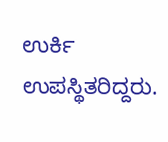ಉರ್ಕಿ ಉಪಸ್ಥಿತರಿದ್ದರು.